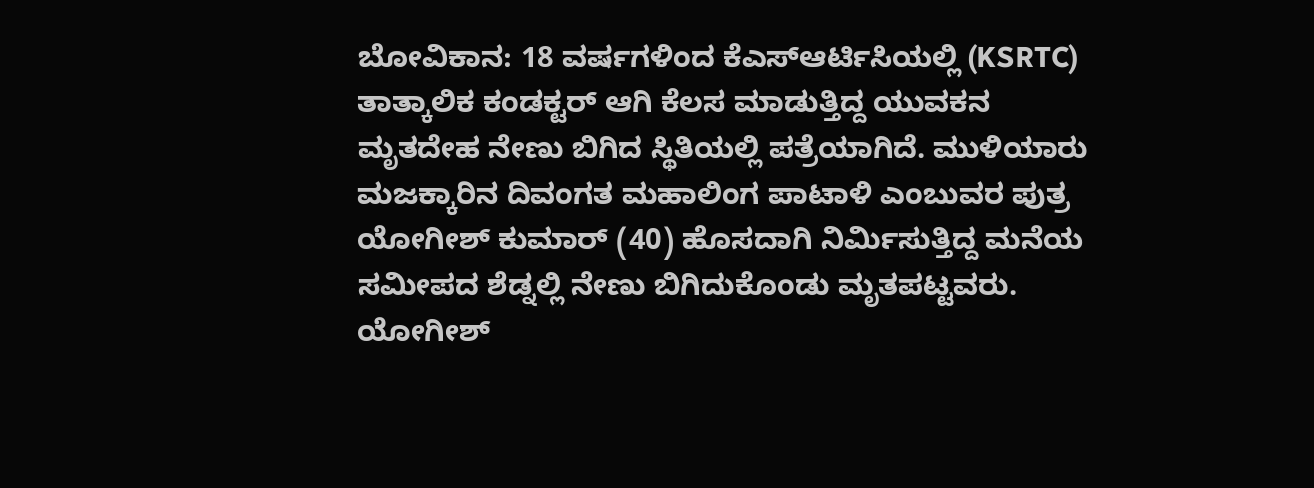ಬೋವಿಕಾನ: 18 ವರ್ಷಗಳಿಂದ ಕೆಎಸ್ಆರ್ಟಿಸಿಯಲ್ಲಿ (KSRTC) ತಾತ್ಕಾಲಿಕ ಕಂಡಕ್ಟರ್ ಆಗಿ ಕೆಲಸ ಮಾಡುತ್ತಿದ್ದ ಯುವಕನ ಮೃತದೇಹ ನೇಣು ಬಿಗಿದ ಸ್ಥಿತಿಯಲ್ಲಿ ಪತ್ರೆಯಾಗಿದೆ. ಮುಳಿಯಾರು ಮಜಕ್ಕಾರಿನ ದಿವಂಗತ ಮಹಾಲಿಂಗ ಪಾಟಾಳಿ ಎಂಬುವರ ಪುತ್ರ ಯೋಗೀಶ್ ಕುಮಾರ್ (40) ಹೊಸದಾಗಿ ನಿರ್ಮಿಸುತ್ತಿದ್ದ ಮನೆಯ ಸಮೀಪದ ಶೆಡ್ನಲ್ಲಿ ನೇಣು ಬಿಗಿದುಕೊಂಡು ಮೃತಪಟ್ಟವರು.
ಯೋಗೀಶ್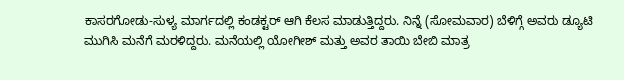ಕಾಸರಗೋಡು-ಸುಳ್ಯ ಮಾರ್ಗದಲ್ಲಿ ಕಂಡಕ್ಟರ್ ಆಗಿ ಕೆಲಸ ಮಾಡುತ್ತಿದ್ದರು. ನಿನ್ನೆ (ಸೋಮವಾರ) ಬೆಳಿಗ್ಗೆ ಅವರು ಡ್ಯೂಟಿ ಮುಗಿಸಿ ಮನೆಗೆ ಮರಳಿದ್ದರು. ಮನೆಯಲ್ಲಿ ಯೋಗೀಶ್ ಮತ್ತು ಅವರ ತಾಯಿ ಬೇಬಿ ಮಾತ್ರ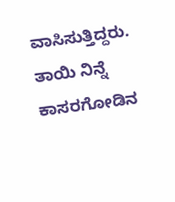ವಾಸಿಸುತ್ತಿದ್ದರು. ತಾಯಿ ನಿನ್ನೆ ಕಾಸರಗೋಡಿನ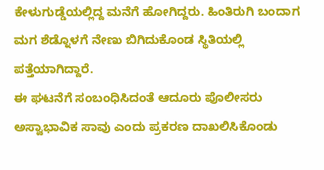ಕೇಳುಗುಡ್ಡೆಯಲ್ಲಿದ್ದ ಮನೆಗೆ ಹೋಗಿದ್ದರು. ಹಿಂತಿರುಗಿ ಬಂದಾಗ ಮಗ ಶೆಡ್ನೊಳಗೆ ನೇಣು ಬಿಗಿದುಕೊಂಡ ಸ್ಥಿತಿಯಲ್ಲಿ ಪತ್ತೆಯಾಗಿದ್ದಾರೆ.
ಈ ಘಟನೆಗೆ ಸಂಬಂಧಿಸಿದಂತೆ ಆದೂರು ಪೊಲೀಸರು ಅಸ್ವಾಭಾವಿಕ ಸಾವು ಎಂದು ಪ್ರಕರಣ ದಾಖಲಿಸಿಕೊಂಡು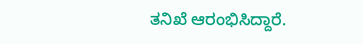ತನಿಖೆ ಆರಂಭಿಸಿದ್ದಾರೆ.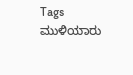Tags
ಮುಳಿಯಾರು